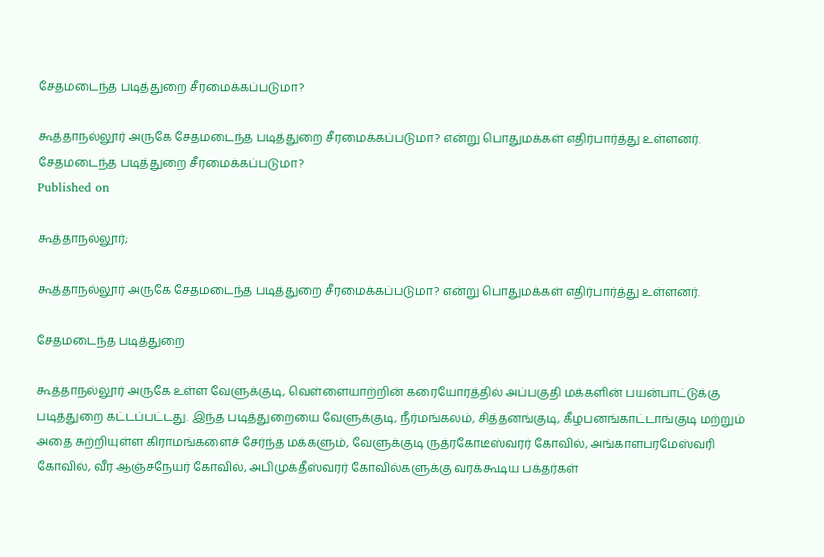சேதமடைந்த படித்துறை சீரமைக்கப்படுமா?

கூத்தாநல்லூர் அருகே சேதமடைந்த படித்துறை சீரமைக்கப்படுமா? என்று பொதுமக்கள் எதிர்பார்த்து உள்ளனர்.
சேதமடைந்த படித்துறை சீரமைக்கப்படுமா?
Published on

கூத்தாநல்லூர்;

கூத்தாநல்லூர் அருகே சேதமடைந்த படித்துறை சீரமைக்கப்படுமா? என்று பொதுமக்கள் எதிர்பார்த்து உள்ளனர்.

சேதமடைந்த படித்துறை

கூத்தாநல்லூர் அருகே உள்ள வேளுக்குடி, வெள்ளையாற்றின் கரையோரத்தில் அப்பகுதி மக்களின் பயன்பாட்டுக்கு படித்துறை கட்டப்பட்டது. இந்த படித்துறையை வேளுக்குடி, நீர்மங்கலம், சித்தனங்குடி, கீழபனங்காட்டாங்குடி மற்றும் அதை சுற்றியுள்ள கிராமங்களைச் சேர்ந்த மக்களும், வேளுக்குடி ருத்ரகோடீஸ்வரர் கோவில், அங்காளபரமேஸ்வரி கோவில், வீர ஆஞ்சநேயர் கோவில், அபிமுக்தீஸ்வரர் கோவில்களுக்கு வரக்கூடிய பக்தர்கள்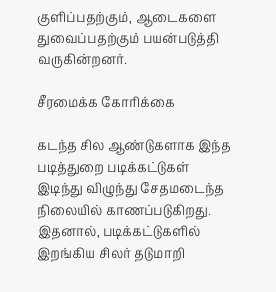குளிப்பதற்கும், ஆடைகளை துவைப்பதற்கும் பயன்படுத்தி வருகின்றனர்.

சீரமைக்க கோரிக்கை

கடந்த சில ஆண்டுகளாக இந்த படித்துறை படிக்கட்டுகள் இடிந்து விழுந்து சேதமடைந்த நிலையில் காணப்படுகிறது. இதனால், படிக்கட்டுகளில் இறங்கிய சிலர் தடுமாறி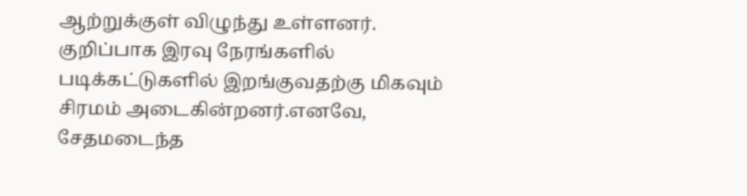ஆற்றுக்குள் விழுந்து உள்ளனர். குறிப்பாக இரவு நேரங்களில் படிக்கட்டுகளில் இறங்குவதற்கு மிகவும் சிரமம் அடைகின்றனர்.எனவே, சேதமடைந்த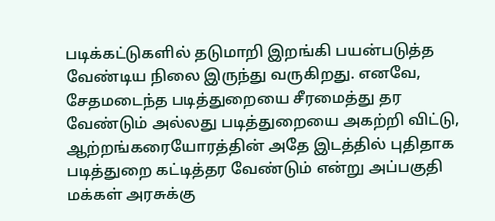படிக்கட்டுகளில் தடுமாறி இறங்கி பயன்படுத்த வேண்டிய நிலை இருந்து வருகிறது. எனவே, சேதமடைந்த படித்துறையை சீரமைத்து தர வேண்டும் அல்லது படித்துறையை அகற்றி விட்டு, ஆற்றங்கரையோரத்தின் அதே இடத்தில் புதிதாக படித்துறை கட்டித்தர வேண்டும் என்று அப்பகுதி மக்கள் அரசுக்கு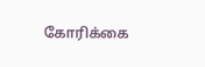கோரிக்கை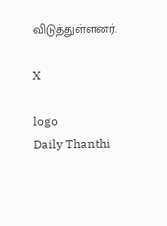விடுத்துள்ளனர்.

X

logo
Daily Thanthi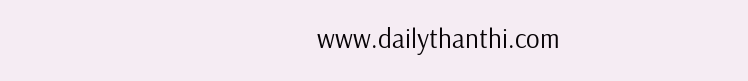www.dailythanthi.com